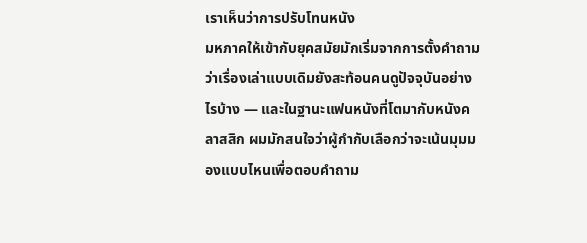เราเห็นว่าการปรับโทนหนัง
มหภาคให้เข้ากับยุคสมัยมักเริ่มจากการตั้งคำถามว่าเรื่องเล่าแบบเดิมยังสะท้อนคนดูปัจจุบันอย่างไรบ้าง — และในฐานะแฟนหนังที่โตมากับหนังคลาสสิก ผมมักสนใจว่าผู้กำกับเลือกว่าจะเน้นมุมมองแบบไหนเพื่อตอบคำถาม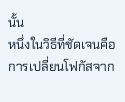นั้น
หนึ่งในวิธีที่ชัดเจนคือการเปลี่ยนโฟกัสจาก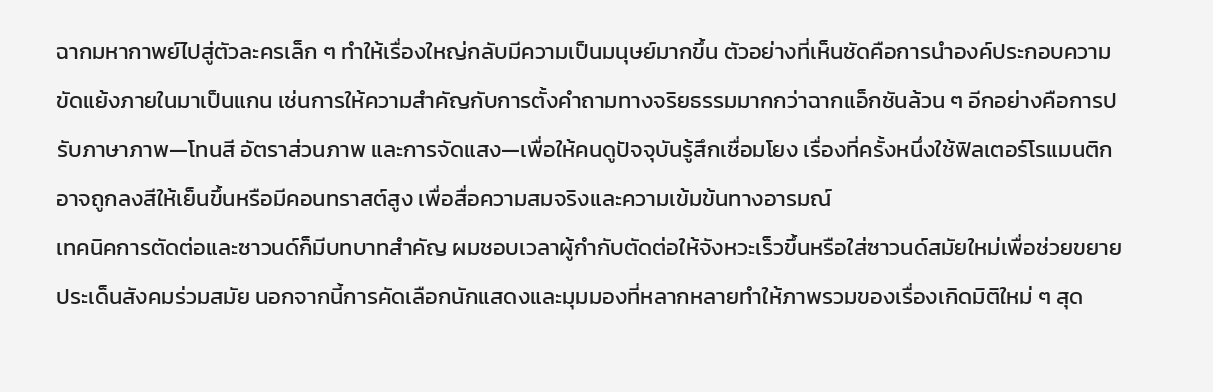ฉากมหากาพย์ไปสู่ตัวละครเล็ก ๆ ทำให้เรื่องใหญ่กลับมีความเป็นมนุษย์มากขึ้น ตัวอย่างที่เห็นชัดคือการนำองค์ประกอบความขัดแย้งภายในมาเป็นแกน เช่นการให้ความสำคัญกับการตั้งคำถามทางจริยธรรมมากกว่าฉากแอ็กชันล้วน ๆ อีกอย่างคือการปรับภาษาภาพ—โทนสี อัตราส่วนภาพ และการจัดแสง—เพื่อให้คนดูปัจจุบันรู้สึกเชื่อมโยง เรื่องที่ครั้งหนึ่งใช้ฟิลเตอร์โรแมนติกอาจถูกลงสีให้เย็นขึ้นหรือมีคอนทราสต์สูง เพื่อสื่อความสมจริงและความเข้มข้นทางอารมณ์
เทคนิคการตัดต่อและซาวนด์ก็มีบทบาทสำคัญ ผมชอบเวลาผู้กำกับตัดต่อให้จังหวะเร็วขึ้นหรือใส่ซาวนด์สมัยใหม่เพื่อช่วยขยายประเด็นสังคมร่วมสมัย นอกจากนี้การคัดเลือกนักแสดงและมุมมองที่หลากหลายทำให้ภาพรวมของเรื่องเกิดมิติใหม่ ๆ สุด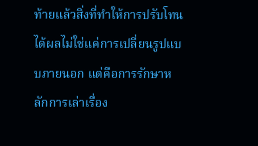ท้ายแล้วสิ่งที่ทำให้การปรับโทนได้ผลไม่ใช่แค่การเปลี่ยนรูปแบบภายนอก แต่คือการรักษาหลักการเล่าเรื่อง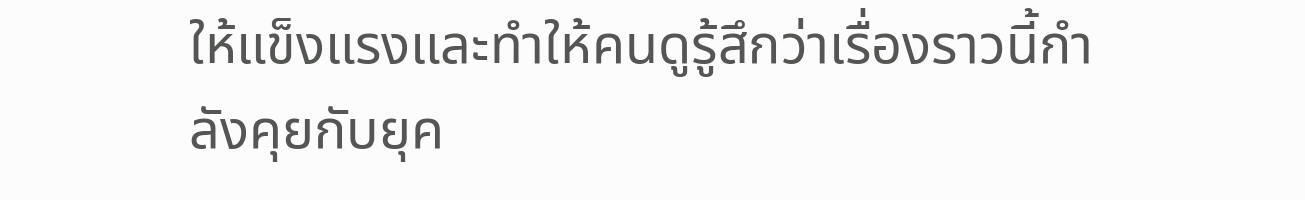ให้แข็งแรงและทำให้คนดูรู้สึกว่าเรื่องราวนี้กำลังคุยกับยุค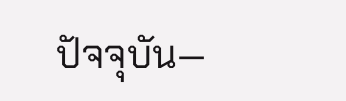ปัจจุบัน—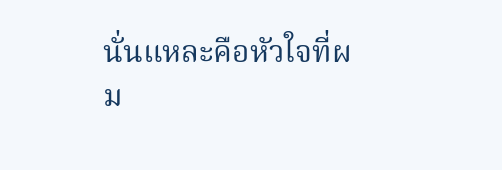นั่นแหละคือหัวใจที่ผม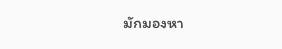มักมองหา